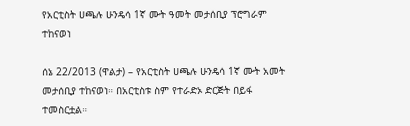የአርቲስት ሀጫሉ ሁንዴሳ 1ኛ ሙት ዓመት መታሰቢያ ፕሮግራም ተከናወነ

ሰኔ 22/2013 (ዋልታ) – የአርቲስት ሀጫሉ ሁንዴሳ 1ኛ ሙት አመት መታሰቢያ ተከናወነ። በአርቲስቱ ስም የተራድኦ ድርጅት በይፋ ተመስርቷል።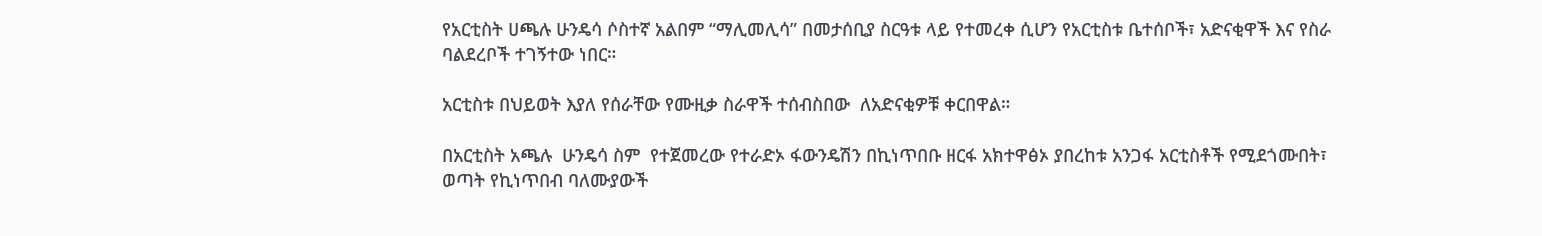የአርቲስት ሀጫሉ ሁንዴሳ ሶስተኛ አልበም “ማሊመሊሳ” በመታሰቢያ ስርዓቱ ላይ የተመረቀ ሲሆን የአርቲስቱ ቤተሰቦች፣ አድናቂዋች እና የስራ ባልደረቦች ተገኝተው ነበር።

አርቲስቱ በህይወት እያለ የሰራቸው የሙዚቃ ስራዋች ተሰብስበው  ለአድናቂዎቹ ቀርበዋል።

በአርቲስት አጫሉ  ሁንዴሳ ስም  የተጀመረው የተራድኦ ፋውንዴሽን በኪነጥበቡ ዘርፋ አክተዋፅኦ ያበረከቱ አንጋፋ አርቲስቶች የሚደጎሙበት፣ ወጣት የኪነጥበብ ባለሙያውች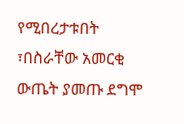የሚበረታቱበት ፣በስራቸው አመርቂ ውጤት ያመጡ ደግሞ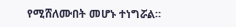የሚሸለሙበት መሆኑ ተነግሯል።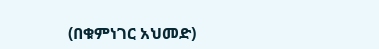(በቁምነገር አህመድ)